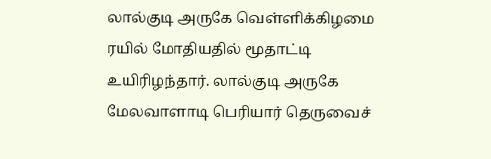லால்குடி அருகே வெள்ளிக்கிழமை ரயில் மோதியதில் மூதாட்டி உயிரிழந்தார். லால்குடி அருகே மேலவாளாடி பெரியார் தெருவைச்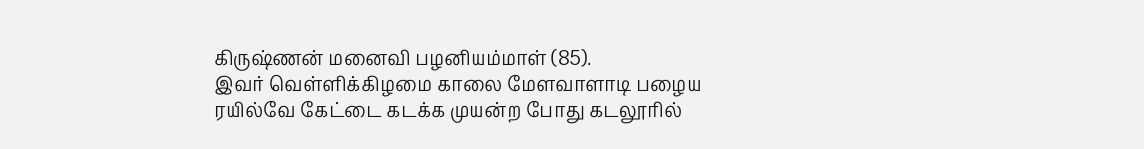கிருஷ்ணன் மனைவி பழனியம்மாள் (85).
இவர் வெள்ளிக்கிழமை காலை மேளவாளாடி பழைய ரயில்வே கேட்டை கடக்க முயன்ற போது கடலூரில்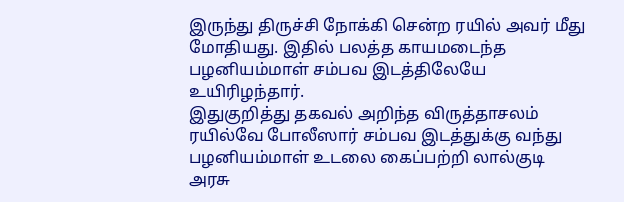இருந்து திருச்சி நோக்கி சென்ற ரயில் அவர் மீது மோதியது. இதில் பலத்த காயமடைந்த பழனியம்மாள் சம்பவ இடத்திலேயே உயிரிழந்தார்.
இதுகுறித்து தகவல் அறிந்த விருத்தாசலம் ரயில்வே போலீஸார் சம்பவ இடத்துக்கு வந்து பழனியம்மாள் உடலை கைப்பற்றி லால்குடி அரசு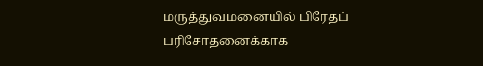மருத்துவமனையில் பிரேதப் பரிசோதனைக்காக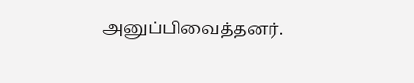அனுப்பிவைத்தனர்.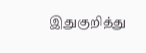இதுகுறித்து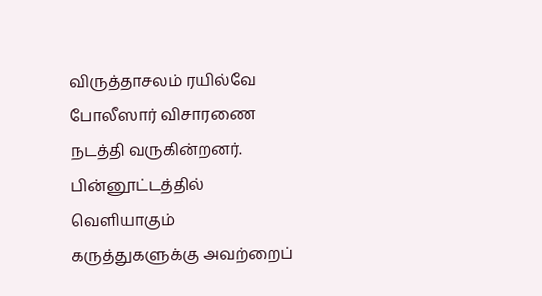விருத்தாசலம் ரயில்வே போலீஸார் விசாரணை நடத்தி வருகின்றனர்.
பின்னூட்டத்தில் வெளியாகும் கருத்துகளுக்கு அவற்றைப்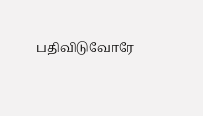பதிவிடுவோரே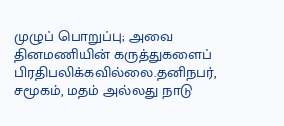முழுப் பொறுப்பு; அவை தினமணியின் கருத்துகளைப் பிரதிபலிக்கவில்லை.தனிநபர், சமூகம், மதம் அல்லது நாடு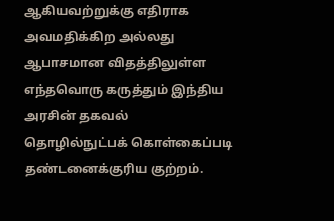ஆகியவற்றுக்கு எதிராக அவமதிக்கிற அல்லது ஆபாசமான விதத்திலுள்ள எந்தவொரு கருத்தும் இந்திய அரசின் தகவல் தொழில்நுட்பக் கொள்கைப்படி தண்டனைக்குரிய குற்றம்.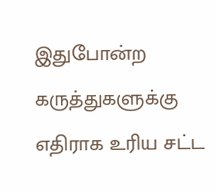இதுபோன்ற கருத்துகளுக்கு எதிராக உரிய சட்ட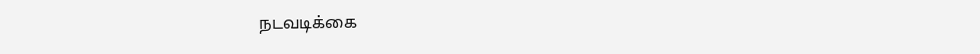நடவடிக்கை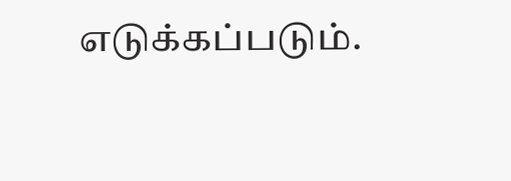எடுக்கப்படும்.